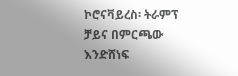ኮሮናቫይረስ፡ ትራምፕ ቻይና በምርጫው እንድሸነፍ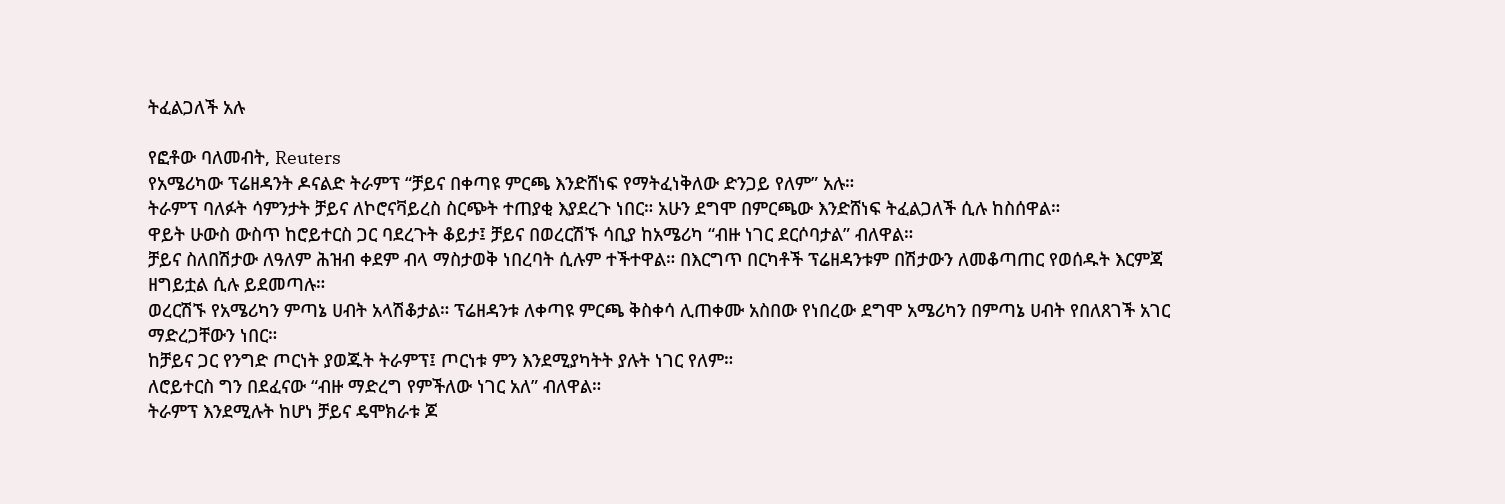ትፈልጋለች አሉ

የፎቶው ባለመብት, Reuters
የአሜሪካው ፕሬዘዳንት ዶናልድ ትራምፕ “ቻይና በቀጣዩ ምርጫ እንድሸነፍ የማትፈነቅለው ድንጋይ የለም” አሉ።
ትራምፕ ባለፉት ሳምንታት ቻይና ለኮሮናቫይረስ ስርጭት ተጠያቂ እያደረጉ ነበር። አሁን ደግሞ በምርጫው እንድሸነፍ ትፈልጋለች ሲሉ ከስሰዋል።
ዋይት ሁውስ ውስጥ ከሮይተርስ ጋር ባደረጉት ቆይታ፤ ቻይና በወረርሽኙ ሳቢያ ከአሜሪካ “ብዙ ነገር ደርሶባታል” ብለዋል።
ቻይና ስለበሽታው ለዓለም ሕዝብ ቀደም ብላ ማስታወቅ ነበረባት ሲሉም ተችተዋል። በእርግጥ በርካቶች ፕሬዘዳንቱም በሽታውን ለመቆጣጠር የወሰዱት እርምጃ ዘግይቷል ሲሉ ይደመጣሉ።
ወረርሽኙ የአሜሪካን ምጣኔ ሀብት አላሽቆታል። ፕሬዘዳንቱ ለቀጣዩ ምርጫ ቅስቀሳ ሊጠቀሙ አስበው የነበረው ደግሞ አሜሪካን በምጣኔ ሀብት የበለጸገች አገር ማድረጋቸውን ነበር።
ከቻይና ጋር የንግድ ጦርነት ያወጁት ትራምፕ፤ ጦርነቱ ምን እንደሚያካትት ያሉት ነገር የለም።
ለሮይተርስ ግን በደፈናው “ብዙ ማድረግ የምችለው ነገር አለ” ብለዋል።
ትራምፕ እንደሚሉት ከሆነ ቻይና ዴሞክራቱ ጆ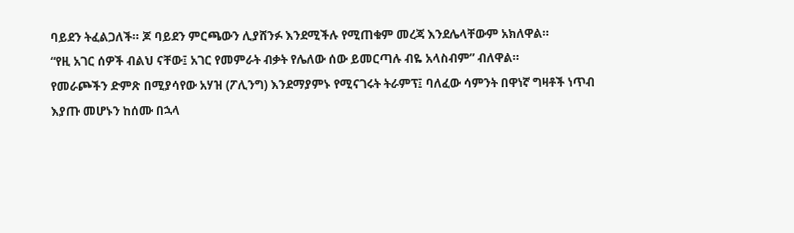ባይደን ትፈልጋለች። ጆ ባይደን ምርጫውን ሊያሸንፉ እንደሚችሉ የሚጠቁም መረጃ እንደሌላቸውም አክለዋል።
“የዚ አገር ሰዎች ብልህ ናቸው፤ አገር የመምራት ብቃት የሌለው ሰው ይመርጣሉ ብዬ አላስብም” ብለዋል።
የመራጮችን ድምጽ በሚያሳየው አሃዝ (ፖሊንግ) እንደማያምኑ የሚናገሩት ትራምፕ፤ ባለፈው ሳምንት በዋነኛ ግዛቶች ነጥብ እያጡ መሆኑን ከሰሙ በኋላ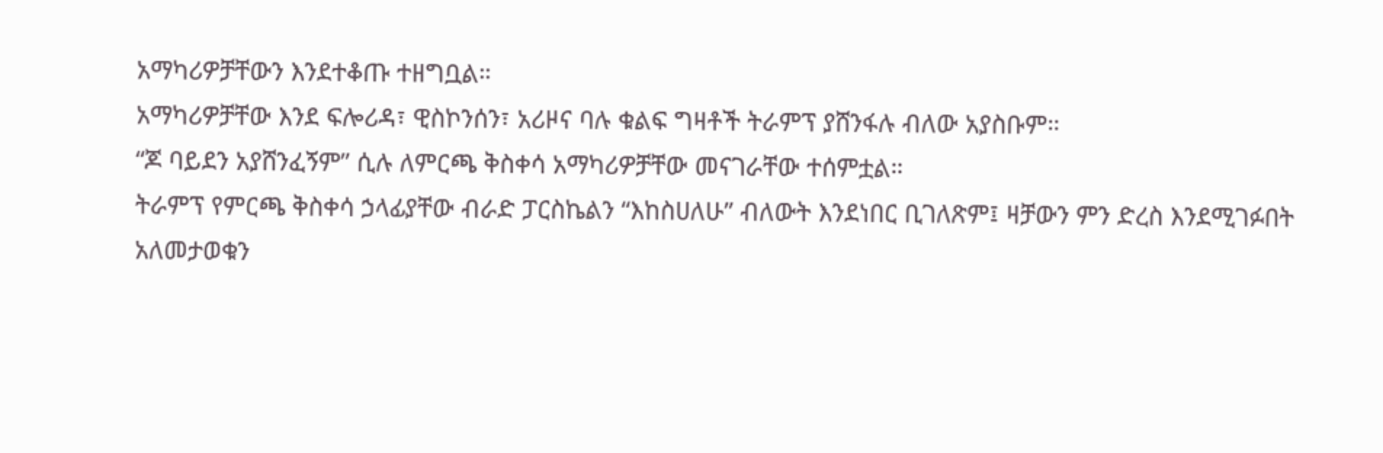አማካሪዎቻቸውን እንደተቆጡ ተዘግቧል።
አማካሪዎቻቸው እንደ ፍሎሪዳ፣ ዊስኮንሰን፣ አሪዞና ባሉ ቁልፍ ግዛቶች ትራምፕ ያሸንፋሉ ብለው አያስቡም።
“ጆ ባይደን አያሸንፈኝም” ሲሉ ለምርጫ ቅስቀሳ አማካሪዎቻቸው መናገራቸው ተሰምቷል።
ትራምፕ የምርጫ ቅስቀሳ ኃላፊያቸው ብራድ ፓርስኬልን “እከስሀለሁ” ብለውት እንደነበር ቢገለጽም፤ ዛቻውን ምን ድረስ እንደሚገፉበት አለመታወቁን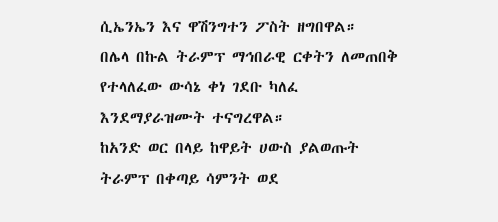ሲኤንኤን እና ዋሽንግተን ፖስት ዘግበዋል።
በሌላ በኩል ትራምፕ ማኅበራዊ ርቀትን ለመጠበቅ የተላለፈው ውሳኔ ቀነ ገደቡ ካለፈ እንደማያራዝሙት ተናግረዋል።
ከአንድ ወር በላይ ከዋይት ሀውስ ያልወጡት ትራምፕ በቀጣይ ሳምንት ወደ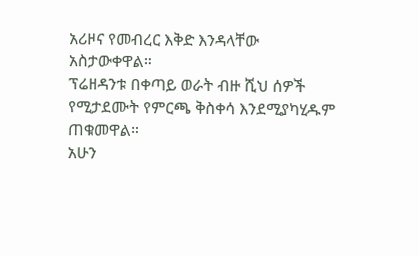አሪዞና የመብረር እቅድ እንዳላቸው አስታውቀዋል።
ፕሬዘዳንቱ በቀጣይ ወራት ብዙ ሺህ ሰዎች የሚታደሙት የምርጫ ቅስቀሳ እንደሚያካሂዱም ጠቁመዋል።
አሁን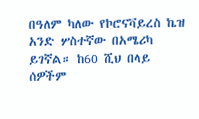በዓለም ካለው የኮሮናቫይረስ ኬዝ አንድ ሦስተኛው በአሜሪካ ይገኛል። ከ60 ሺህ በላይ ሰዎችም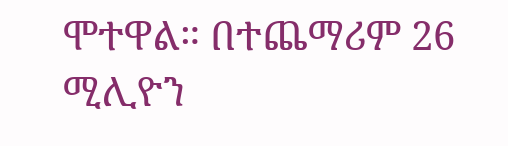ሞተዋል። በተጨማሪም 26 ሚሊዮን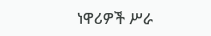ነዋሪዎች ሥራ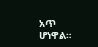አጥ ሆነዋል።